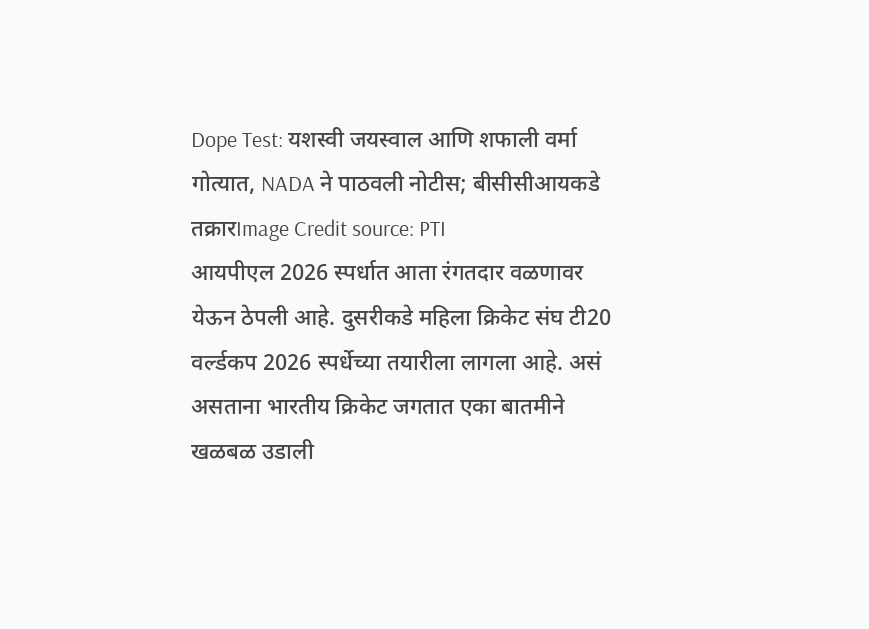Dope Test: यशस्वी जयस्वाल आणि शफाली वर्मा गोत्यात, NADA ने पाठवली नोटीस; बीसीसीआयकडे तक्रारImage Credit source: PTI
आयपीएल 2026 स्पर्धात आता रंगतदार वळणावर येऊन ठेपली आहे. दुसरीकडे महिला क्रिकेट संघ टी20 वर्ल्डकप 2026 स्पर्धेच्या तयारीला लागला आहे. असं असताना भारतीय क्रिकेट जगतात एका बातमीने खळबळ उडाली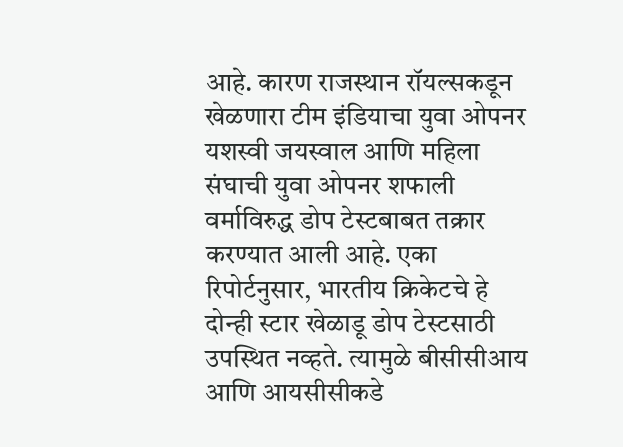आहे. कारण राजस्थान रॉयल्सकडून खेळणारा टीम इंडियाचा युवा ओपनर यशस्वी जयस्वाल आणि महिला संघाची युवा ओपनर शफाली वर्माविरुद्ध डोप टेस्टबाबत तक्रार करण्यात आली आहे. एका रिपोर्टनुसार, भारतीय क्रिकेटचे हे दोन्ही स्टार खेळाडू डोप टेस्टसाठी उपस्थित नव्हते. त्यामुळे बीसीसीआय आणि आयसीसीकडे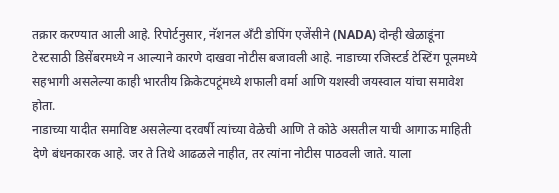तक्रार करण्यात आली आहे. रिपोर्टनुसार, नॅशनल अँटी डोपिंग एजेंसीने (NADA) दोन्ही खेळाडूंना टेस्टसाठी डिसेंबरमध्ये न आल्याने कारणे दाखवा नोटीस बजावली आहे. नाडाच्या रजिस्टर्ड टेस्टिंग पूलमध्ये सहभागी असलेल्या काही भारतीय क्रिकेटपटूंमध्ये शफाली वर्मा आणि यशस्वी जयस्वाल यांचा समावेश होता.
नाडाच्या यादीत समाविष्ट असलेल्या दरवर्षी त्यांच्या वेळेची आणि ते कोठे असतील याची आगाऊ माहिती देणे बंधनकारक आहे. जर ते तिथे आढळले नाहीत, तर त्यांना नोटीस पाठवली जाते. याला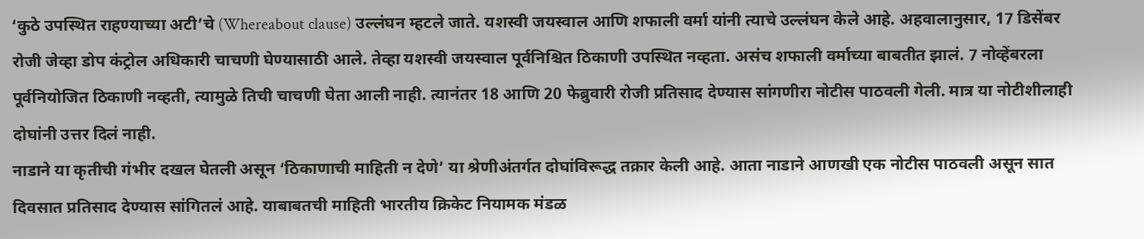‘कुठे उपस्थित राहण्याच्या अटी’चे (Whereabout clause) उल्लंघन म्हटले जाते. यशस्वी जयस्वाल आणि शफाली वर्मा यांनी त्याचे उल्लंघन केले आहे. अहवालानुसार, 17 डिसेंबर रोजी जेव्हा डोप कंट्रोल अधिकारी चाचणी घेण्यासाठी आले. तेव्हा यशस्वी जयस्वाल पूर्वनिश्चित ठिकाणी उपस्थित नव्हता. असंच शफाली वर्माच्या बाबतीत झालं. 7 नोव्हेंबरला पूर्वनियोजित ठिकाणी नव्हती, त्यामुळे तिची चाचणी घेता आली नाही. त्यानंतर 18 आणि 20 फेब्रुवारी रोजी प्रतिसाद देण्यास सांगणीरा नोटीस पाठवली गेली. मात्र या नोटीशीलाही दोघांनी उत्तर दिलं नाही.
नाडाने या कृतीची गंभीर दखल घेतली असून ‘ठिकाणाची माहिती न देणे’ या श्रेणीअंतर्गत दोघांविरूद्ध तक्रार केली आहे. आता नाडाने आणखी एक नोटीस पाठवली असून सात दिवसात प्रतिसाद देण्यास सांगितलं आहे. याबाबतची माहिती भारतीय क्रिकेट नियामक मंडळ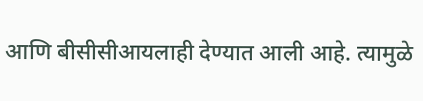आणि बीसीसीआयलाही देण्यात आली आहे. त्यामुळे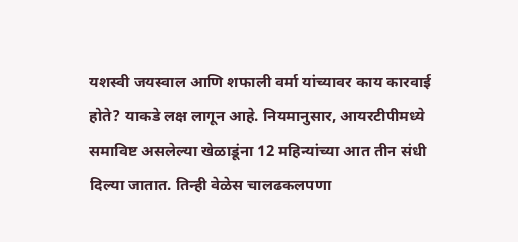यशस्वी जयस्वाल आणि शफाली वर्मा यांच्यावर काय कारवाई होते? याकडे लक्ष लागून आहे. नियमानुसार, आयरटीपीमध्ये समाविष्ट असलेल्या खेळाडूंना 12 महिन्यांच्या आत तीन संधी दिल्या जातात. तिन्ही वेळेस चालढकलपणा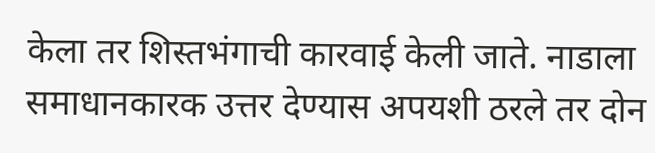केला तर शिस्तभंगाची कारवाई केली जाते. नाडाला समाधानकारक उत्तर देण्यास अपयशी ठरले तर दोन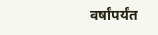वर्षांपर्यंत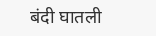बंदी घातली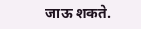जाऊ शकते.